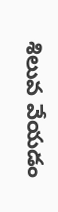శిలువ వేయడం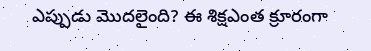ఎప్పుడు మొదలైంది? ఈ శిక్షఎంత క్రూరంగా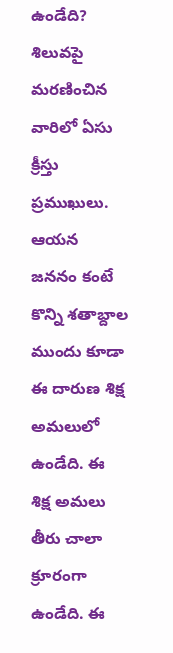ఉండేది?
శిలువపై మరణించిన వారిలో ఏసు క్రీస్తు ప్రముఖులు. ఆయన జననం కంటే కొన్ని శతాబ్దాల ముందు కూడా ఈ దారుణ శిక్ష అమలులో ఉండేది. ఈ శిక్ష అమలు తీరు చాలా క్రూరంగా ఉండేది. ఈ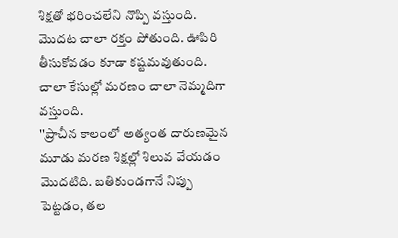శిక్షతో భరించలేని నొప్పి వస్తుంది. మొదట చాలా రక్తం పోతుంది. ఊపిరి తీసుకోవడం కూడా కష్టమవుతుంది. చాలా కేసుల్లో మరణం చాలా నెమ్మదిగా వస్తుంది.
''ప్రాచీన కాలంలో అత్యంత దారుణమైన మూడు మరణ శిక్షల్లో శిలువ వేయడం మొదటిది. బతికుండగానే నిప్పు పెట్టడం, తల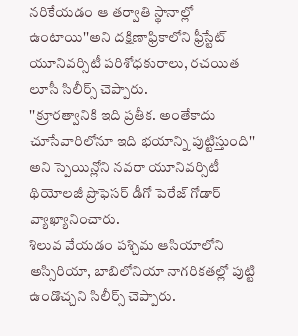నరికేయడం ఆ తర్వాతి స్థానాల్లో ఉంటాయి''అని దక్షిణాఫ్రికాలోని ఫ్రీస్టేట్ యూనివర్సిటీ పరిశోధకురాలు, రచయిత లూసీ సిలీర్స్ చెప్పారు.
''క్రూరత్వానికి ఇది ప్రతీక. అంతేకాదు చూసేవారిలోనూ ఇది భయాన్ని పుట్టిస్తుంది'' అని స్పెయిన్లోని నవరా యూనివర్సిటీ థియోలజీ ప్రొఫెసర్ డీగో పెరేజ్ గోడార్ వ్యాఖ్యానించారు.
శిలువ వేయడం పశ్చిమ ఆసియాలోని అస్సిరియా, బాబిలోనియా నాగరికతల్లో పుట్టి ఉండొచ్చని సిలీర్స్ చెప్పారు.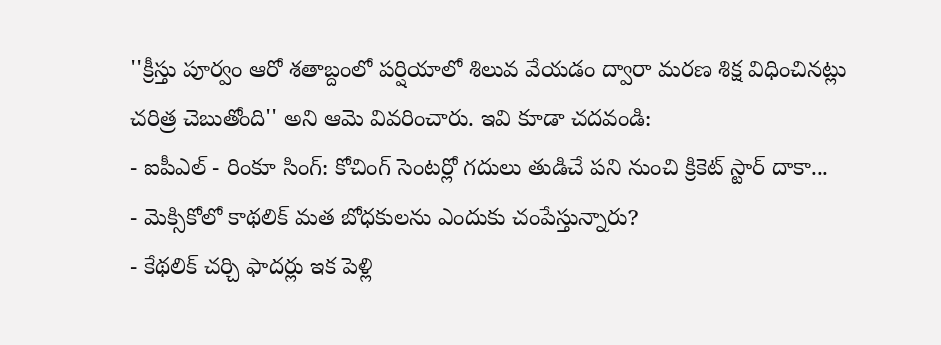''క్రీస్తు పూర్వం ఆరో శతాబ్దంలో పర్షియాలో శిలువ వేయడం ద్వారా మరణ శిక్ష విధించినట్లు చరిత్ర చెబుతోంది'' అని ఆమె వివరించారు. ఇవి కూడా చదవండి:
- ఐపీఎల్ - రింకూ సింగ్: కోచింగ్ సెంటర్లో గదులు తుడిచే పని నుంచి క్రికెట్ స్టార్ దాకా...
- మెక్సికోలో కాథలిక్ మత బోధకులను ఎందుకు చంపేస్తున్నారు?
- కేథలిక్ చర్చి ఫాదర్లు ఇక పెళ్లి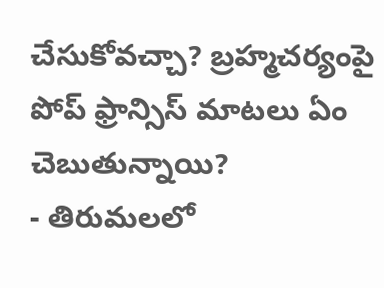చేసుకోవచ్చా? బ్రహ్మచర్యంపై పోప్ ఫ్రాన్సిస్ మాటలు ఏం చెబుతున్నాయి?
- తిరుమలలో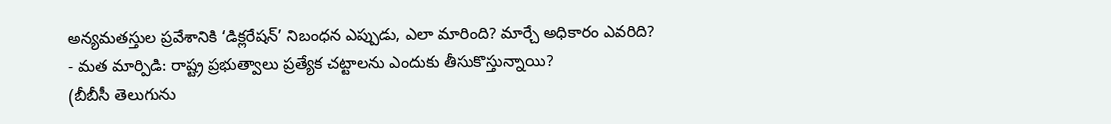అన్యమతస్తుల ప్రవేశానికి ‘డిక్లరేషన్’ నిబంధన ఎప్పుడు, ఎలా మారింది? మార్చే అధికారం ఎవరిది?
- మత మార్పిడి: రాష్ట్ర ప్రభుత్వాలు ప్రత్యేక చట్టాలను ఎందుకు తీసుకొస్తున్నాయి?
(బీబీసీ తెలుగును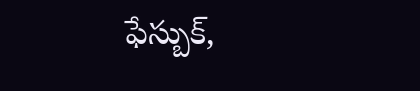ఫేస్బుక్,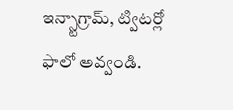ఇన్స్టాగ్రామ్, ట్విటర్లో ఫాలో అవ్వండి.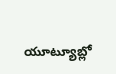యూట్యూబ్లో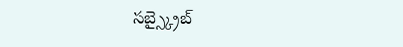సబ్స్క్రైబ్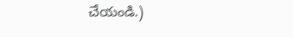చేయండి.)